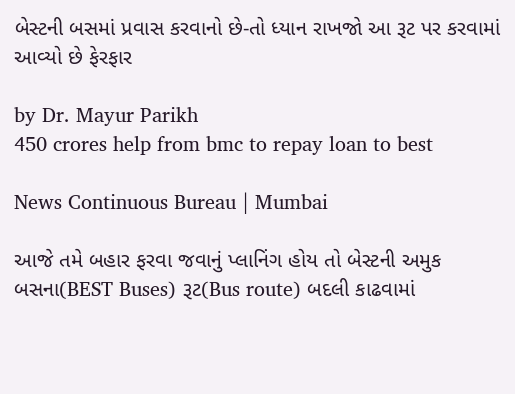બેસ્ટની બસમાં પ્રવાસ કરવાનો છે-તો ધ્યાન રાખજો આ રૂટ પર કરવામાં આવ્યો છે ફેરફાર

by Dr. Mayur Parikh
450 crores help from bmc to repay loan to best

News Continuous Bureau | Mumbai

આજે તમે બહાર ફરવા જવાનું પ્લાનિંગ હોય તો બેસ્ટની અમુક બસના(BEST Buses) રૂટ(Bus route) બદલી કાઢવામાં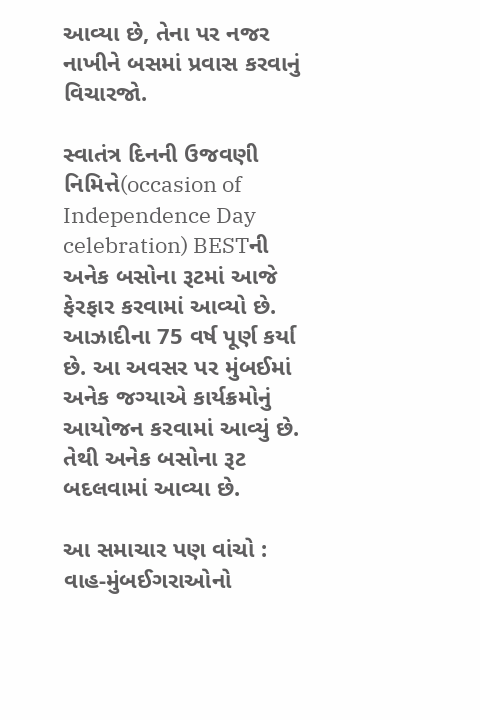આવ્યા છે, તેના પર નજર નાખીને બસમાં પ્રવાસ કરવાનું વિચારજો.

સ્વાતંત્ર દિનની ઉજવણી નિમિત્તે(occasion of Independence Day celebration) BESTની અનેક બસોના રૂટમાં આજે ફેરફાર કરવામાં આવ્યો છે. આઝાદીના 75 વર્ષ પૂર્ણ કર્યા છે. આ અવસર પર મુંબઈમાં અનેક જગ્યાએ કાર્યક્રમોનું આયોજન કરવામાં આવ્યું છે. તેથી અનેક બસોના રૂટ બદલવામાં આવ્યા છે.

આ સમાચાર પણ વાંચો :  વાહ-મુંબઈગરાઓનો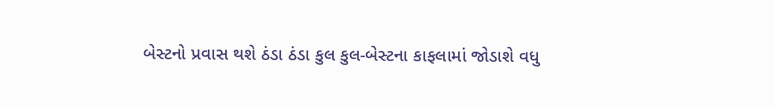બેસ્ટનો પ્રવાસ થશે ઠંડા ઠંડા કુલ કુલ-બેસ્ટના કાફલામાં જોડાશે વધુ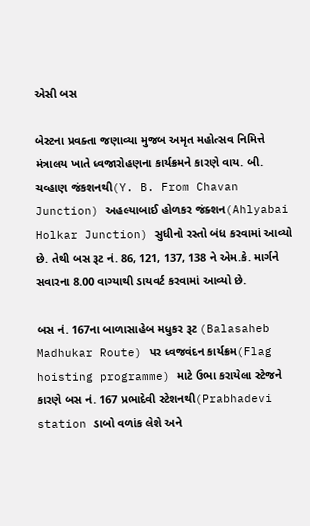એસી બસ

બેસ્ટના પ્રવક્તા જણાવ્યા મુજબ અમૃત મહોત્સવ નિમિત્તે મંત્રાલય ખાતે ધ્વજારોહણના કાર્યક્રમને કારણે વાય. બી. ચવ્હાણ જંકશનથી(Y. B. From Chavan Junction) અહલ્યાબાઈ હોળકર જંક્શન(Ahlyabai Holkar Junction) સુધીનો રસ્તો બંધ કરવામાં આવ્યો છે. તેથી બસ રૂટ નં. 86, 121, 137, 138 ને એમ.કે. માર્ગને સવારના 8.00 વાગ્યાથી ડાયવર્ટ કરવામાં આવ્યો છે.

બસ નં. 167ના બાળાસાહેબ મધુકર રૂટ (Balasaheb Madhukar Route) પર ધ્વજવંદન કાર્યક્રમ(Flag hoisting programme) માટે ઉભા કરાયેલા સ્ટેજને કારણે બસ નં. 167 પ્રભાદેવી સ્ટેશનથી(Prabhadevi station ડાબો વળાંક લેશે અને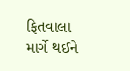ફિતવાલા માર્ગે થઈને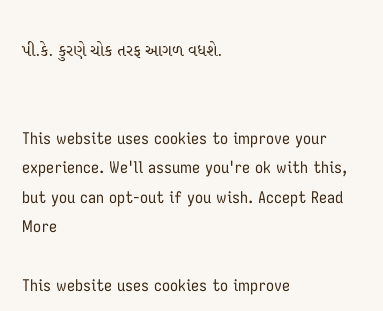પી.કે. કુરણે ચોક તરફ આગળ વધશે.


This website uses cookies to improve your experience. We'll assume you're ok with this, but you can opt-out if you wish. Accept Read More

This website uses cookies to improve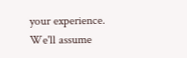your experience. We'll assume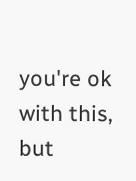you're ok with this, but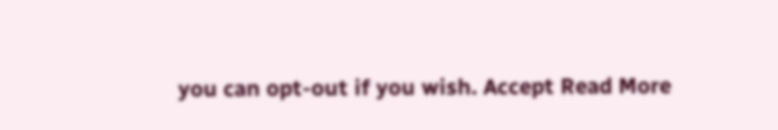you can opt-out if you wish. Accept Read More